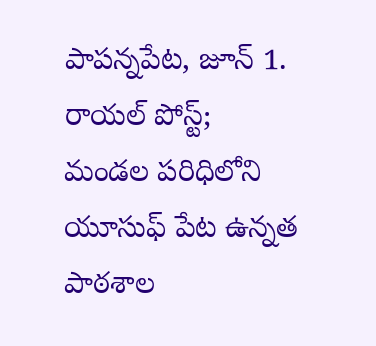పాపన్నపేట, జూన్ 1. రాయల్ పోస్ట్;
మండల పరిధిలోని యూసుఫ్ పేట ఉన్నత పాఠశాల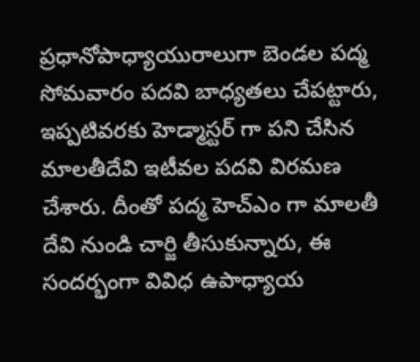ప్రధానోపాధ్యాయురాలుగా బెండల పద్మ సోమవారం పదవి బాధ్యతలు చేపట్టారు, ఇప్పటివరకు హెడ్మాస్టర్ గా పని చేసిన మాలతీదేవి ఇటీవల పదవి విరమణ చేశారు. దీంతో పద్మ హెచ్ఎం గా మాలతీ దేవి నుండి చార్జి తీసుకున్నారు, ఈ సందర్భంగా వివిధ ఉపాధ్యాయ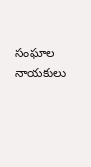సంఘాల నాయకులు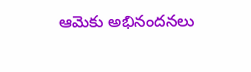ఆమెకు అభినందనలు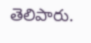తెలిపారు.